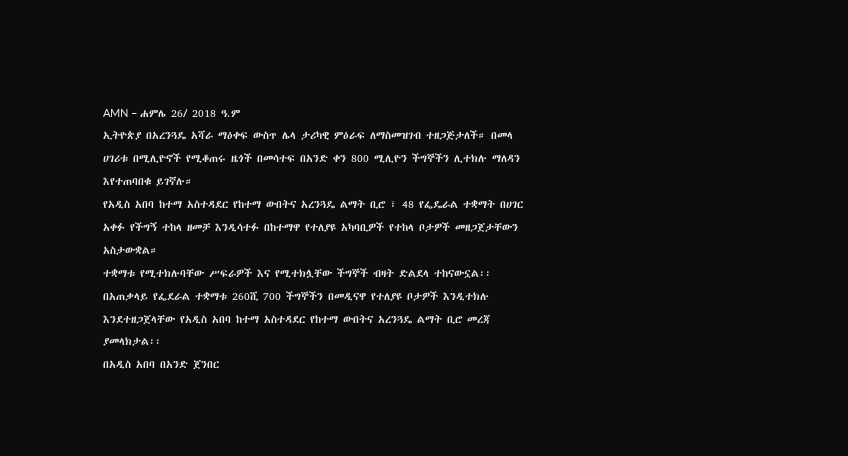AMN – ሐምሌ 26/ 2018 ዓ.ም
ኢትዮጵያ በአረንጓዴ አሻራ ማዕቀፍ ውስጥ ሌላ ታሪካዊ ምዕራፍ ለማስመዝገብ ተዘጋጅታለች። በመላ ሀገሪቱ በሚሊዮኖች የሚቆጠሩ ዜጎች በመሳተፍ በአንድ ቀን 800 ሚሊዮን ችግኞችን ሊተክሉ ማለዳን እየተጠባበቁ ይገኛሉ።
የአዲስ አበባ ከተማ አስተዳደር የከተማ ውበትና አረንጓዴ ልማት ቢሮ ፣ 48 የፌዴራል ተቋማት በሀገር አቀፉ የችግኝ ተከላ ዘመቻ እንዲሳተፉ በከተማዋ የተለያዩ አካባቢዎች የተከላ ቦታዎች መዘጋጀታቸውን አስታውቋል።
ተቋማቱ የሚተክሉባቸው ሥፍራዎች እና የሚተክሏቸው ችግኞች ብዛት ድልደላ ተከናውኗል፡፡
በአጠቃላይ የፌደራል ተቋማቱ 260ሺ 700 ችግኞችን በመዲናዋ የተለያዩ ቦታዎች እንዲተክሉ እንደተዘጋጀላቸው የአዲስ አበባ ከተማ አስተዳደር የከተማ ውበትና አረንጓዴ ልማት ቢሮ መረጃ ያመላክታል፡፡
በአዲስ አበባ በአንድ ጀንበር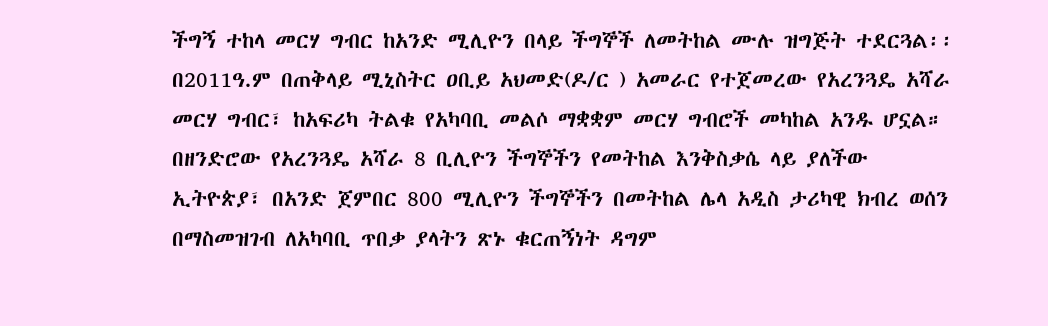ችግኝ ተከላ መርሃ ግብር ከአንድ ሚሊዮን በላይ ችግኞች ለመትከል ሙሉ ዝግጅት ተደርጓል፡፡
በ2011ዓ.ም በጠቅላይ ሚኒስትር ዐቢይ አህመድ(ዶ/ር ) አመራር የተጀመረው የአረንጓዴ አሻራ መርሃ ግብር፣ ከአፍሪካ ትልቁ የአካባቢ መልሶ ማቋቋም መርሃ ግብሮች መካከል አንዱ ሆኗል።
በዘንድሮው የአረንጓዴ አሻራ 8 ቢሊዮን ችግኞችን የመትከል እንቅስቃሴ ላይ ያለችው ኢትዮጵያ፣ በአንድ ጀምበር 800 ሚሊዮን ችግኞችን በመትከል ሌላ አዲስ ታሪካዊ ክብረ ወሰን በማስመዝገብ ለአካባቢ ጥበቃ ያላትን ጽኑ ቁርጠኝነት ዳግም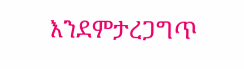እንደምታረጋግጥ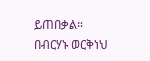ይጠበቃል።
በብርሃኑ ወርቅነህ